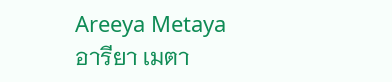Areeya Metaya
อารียา เมตา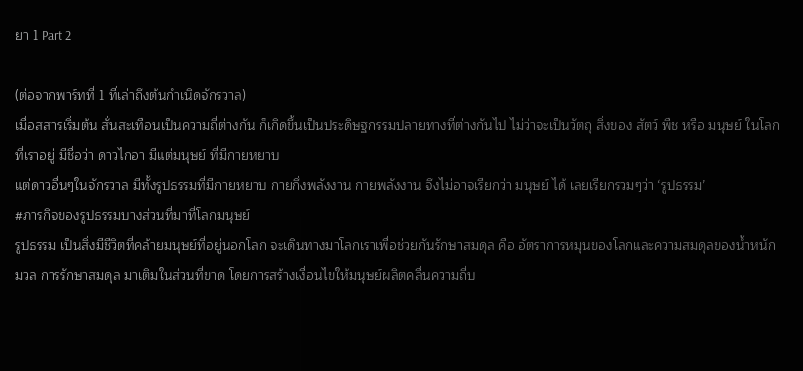ยา 1 Part 2

(ต่อจากพาร์ทที่ 1 ที่เล่าถึงต้นกำเนิดจักรวาล)
เมื่อสสารเริ่มต้น สั่นสะเทือนเป็นความถี่ต่างกัน ก็เกิดขึ้นเป็นประดิษฐกรรมปลายทางที่ต่างกันไป ไม่ว่าจะเป็นวัตถุ สิ่งของ สัตว์ พืช หรือ มนุษย์ ในโลกที่เราอยู่ มีชื่อว่า ดาวไกอา มีแต่มนุษย์ ที่มีกายหยาบ
แต่ดาวอื่นๆในจักรวาล มีทั้งรูปธรรมที่มีกายหยาบ กายกึ่งพลังงาน กายพลังงาน จึงไม่อาจเรียกว่า มนุษย์ ได้ เลยเรียกรวมๆว่า ‘รูปธรรม’
#ภารกิจของรูปธรรมบางส่วนที่มาที่โลกมนุษย์
รูปธรรม เป็นสิ่งมีชีวิตที่คล้ายมนุษย์ที่อยู่นอกโลก จะเดินทางมาโลกเราเพื่อช่วยกันรักษาสมดุล คือ อัตราการหมุนของโลกและความสมดุลของน้ำหนักมวล การรักษาสมดุล มาเติมในส่วนที่ขาด โดยการสร้างเงื่อนไขให้มนุษย์ผลิตคลื่นความถี่บ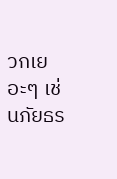วกเยอะๆ เช่นภัยธร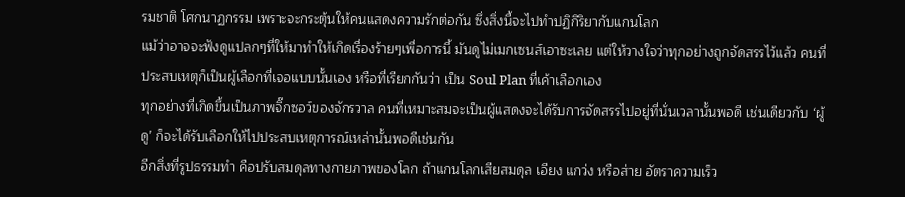รมชาติ โศกนาฏกรรม เพราะจะกระตุ้นให้คนแสดงความรักต่อกัน ซึ่งสิ่งนี้จะไปทำปฏิกิริยากับแกนโลก
แม้ว่าอาจจะฟังดูแปลกๆที่ให้มาทำให้เกิดเรื่องร้ายๆเพื่อการนี้ มันดูไม่เมกเซนส์เอาซะเลย แต่ให้วางใจว่าทุกอย่างถูกจัดสรรไว้แล้ว คนที่ประสบเหตุก็เป็นผู้เลือกที่เจอแบบนั้นเอง หรือที่เรียกกันว่า เป็น Soul Plan ที่เค้าเลือกเอง
ทุกอย่างที่เกิดขึ้นเป็นภาพจิ๊กซอว์ของจักรวาล คนที่เหมาะสมจะเป็นผู้แสดงจะได้รับการจัดสรรไปอยู่ที่นั่นเวลานั้นพอดี เช่นเดียวกับ ‘ผู้ดู’ ก็จะได้รับเลือกให้ไปประสบเหตุการณ์เหล่านั้นพอดีเช่นกัน
อีกสิ่งที่รูปธรรมทำ คือปรับสมดุลทางกายภาพของโลก ถ้าแกนโลกเสียสมดุล เอียง แกว่ง หรือส่าย อัตราความเร็ว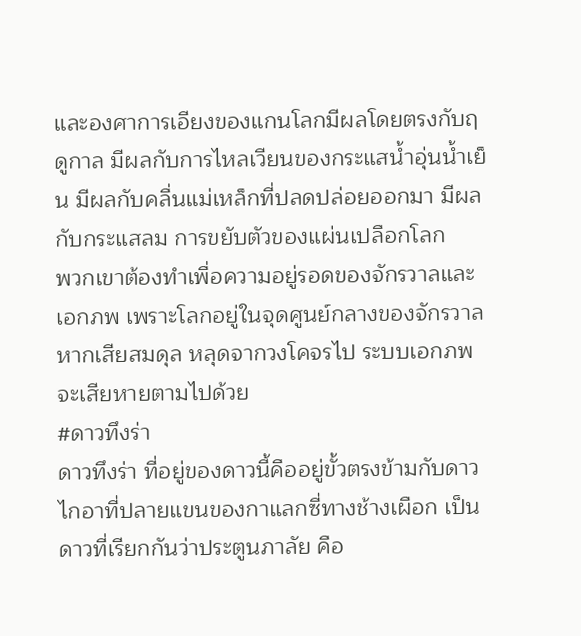และองศาการเอียงของแกนโลกมีผลโดยตรงกับฤดูกาล มีผลกับการไหลเวียนของกระแสน้ำอุ่นน้ำเย็น มีผลกับคลื่นแม่เหล็กที่ปลดปล่อยออกมา มีผลกับกระแสลม การขยับตัวของแผ่นเปลือกโลก
พวกเขาต้องทำเพื่อความอยู่รอดของจักรวาลและเอกภพ เพราะโลกอยู่ในจุดศูนย์กลางของจักรวาล หากเสียสมดุล หลุดจากวงโคจรไป ระบบเอกภพจะเสียหายตามไปด้วย
#ดาวทึงร่า
ดาวทึงร่า ที่อยู่ของดาวนี้คืออยู่ขั้วตรงข้ามกับดาวไกอาที่ปลายแขนของกาแลกซี่ทางช้างเผือก เป็นดาวที่เรียกกันว่าประตูนภาลัย คือ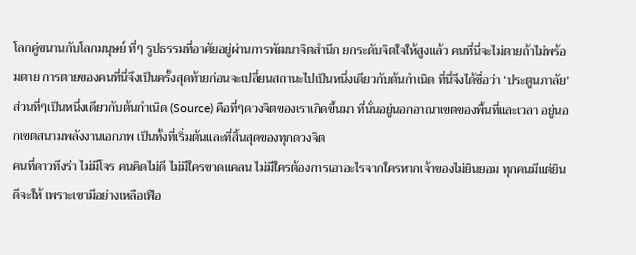โลกคู่ขนานกับโลกมนุษย์ ที่ๆ รูปธรรมที่อาศัยอยู่ผ่านการพัฒนาจิตสำนึก ยกระดับจิตใจให้สูงแล้ว คนที่นี่จะไม่ตายถ้าไม่พร้อมตาย การตายของคนที่นี่จึงเป็นครั้งสุดท้ายก่อนจะเปลี่ยนสถานะไปเป็นหนึ่งเดียวกับต้นกำเนิด ที่นี่จึงได้ชื่อว่า ‘ประตูนภาลัย’
ส่วนที่ๆเป็นหนึ่งเดียวกับต้นกำเนิด (Source) คือที่ๆดวงจิตของเราเกิดขึ้นมา ที่นั่นอยู่นอกอาณาเขตของพื้นที่และเวลา อยู่นอกเขตสนามพลังงานเอกภพ เป็นทั้งที่เริ่มต้นและที่สิ้นสุดของทุกดวงจิต
คนที่ดาวทึงร่า ไม่มีโจร คนคิดไม่ดี ไม่มีใครขาดแคลน ไม่มีใครต้องการเอาอะไรจากใครหากเจ้าของไม่ยินยอม ทุกคนมีแต่ยินดีจะให้ เพราะเขามีอย่างเหลือเฟือ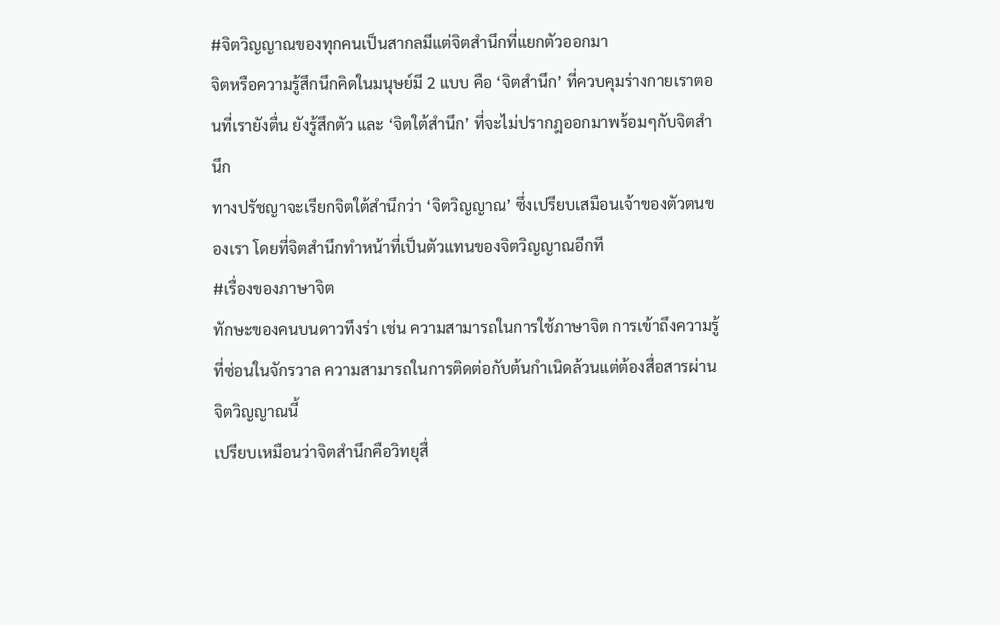#จิตวิญญาณของทุกคนเป็นสากลมีแต่จิตสำนึกที่แยกตัวออกมา
จิตหรือความรู้สึกนึกคิดในมนุษย์มี 2 แบบ คือ ‘จิตสำนึก’ ที่ควบคุมร่างกายเราตอนที่เรายังตื่น ยังรู้สึกตัว และ ‘จิตใต้สำนึก’ ที่จะไม่ปรากฎออกมาพร้อมๆกับจิตสำนึก
ทางปรัชญาจะเรียกจิตใต้สำนึกว่า ‘จิตวิญญาณ’ ซึ่งเปรียบเสมือนเจ้าของตัวตนของเรา โดยที่จิตสำนึกทำหน้าที่เป็นตัวแทนของจิตวิญญาณอีกที
#เรื่องของภาษาจิต
ทักษะของคนบนดาวทึงร่า เช่น ความสามารถในการใช้ภาษาจิต การเข้าถึงความรู้ที่ซ่อนในจักรวาล ความสามารถในการติดต่อกับต้นกำเนิดล้วนแต่ต้องสื่อสารผ่านจิตวิญญาณนี้
เปรียบเหมือนว่าจิตสำนึกคือวิทยุสื่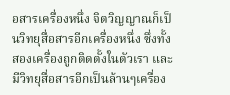อสารเครื่องหนึ่ง จิตวิญญาณก็เป็นวิทยุสื่อสารอีกเครื่องหนึ่ง ซึ่งทั้งสองเครื่องถูกติดตั้งในตัวเรา และมีวิทยุสื่อสารอีกเป็นล้านๆเครื่อง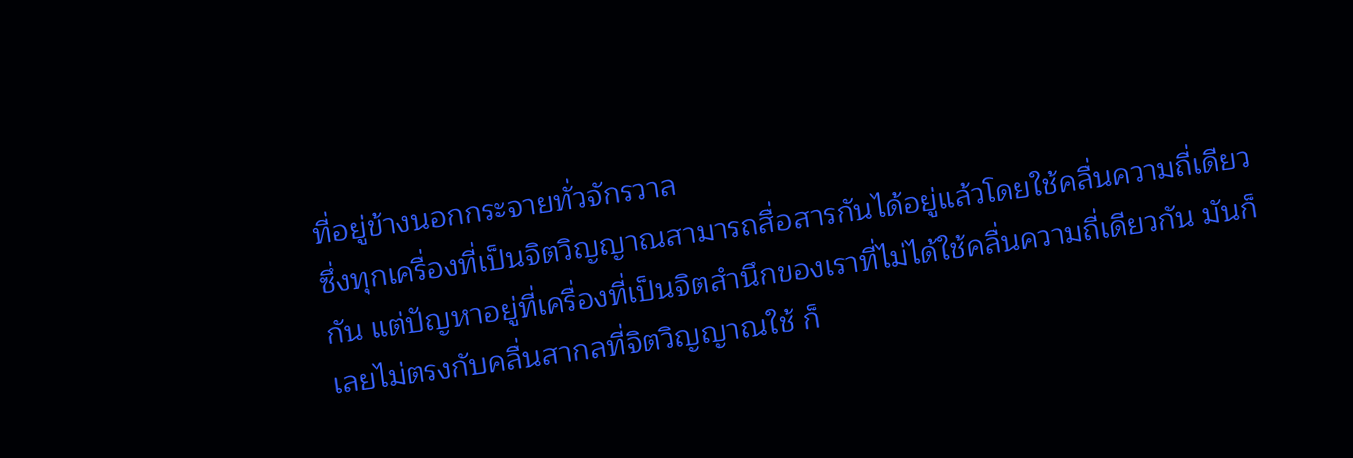ที่อยู่ข้างนอกกระจายทั่วจักรวาล
ซึ่งทุกเครื่องที่เป็นจิตวิญญาณสามารถสื่อสารกันได้อยู่แล้วโดยใช้คลื่นความถี่เดียวกัน แต่ปัญหาอยู่ที่เครื่องที่เป็นจิตสำนึกของเราที่ไม่ได้ใช้คลื่นความถี่เดียวกัน มันก็เลยไม่ตรงกับคลื่นสากลที่จิตวิญญาณใช้ ก็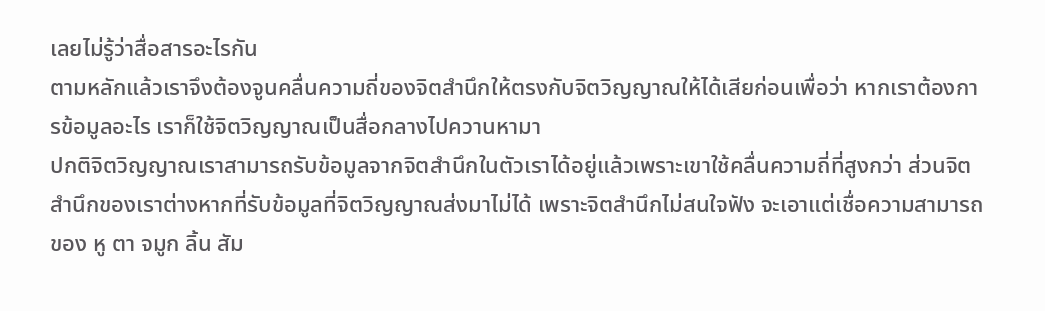เลยไม่รู้ว่าสื่อสารอะไรกัน
ตามหลักแล้วเราจึงต้องจูนคลื่นความถี่ของจิตสำนึกให้ตรงกับจิตวิญญาณให้ได้เสียก่อนเพื่อว่า หากเราต้องการข้อมูลอะไร เราก็ใช้จิตวิญญาณเป็นสื่อกลางไปควานหามา
ปกติจิตวิญญาณเราสามารถรับข้อมูลจากจิตสำนึกในตัวเราได้อยู่แล้วเพราะเขาใช้คลื่นความถี่ที่สูงกว่า ส่วนจิตสำนึกของเราต่างหากที่รับข้อมูลที่จิตวิญญาณส่งมาไม่ได้ เพราะจิตสำนึกไม่สนใจฟัง จะเอาแต่เชื่อความสามารถของ หู ตา จมูก ลิ้น สัม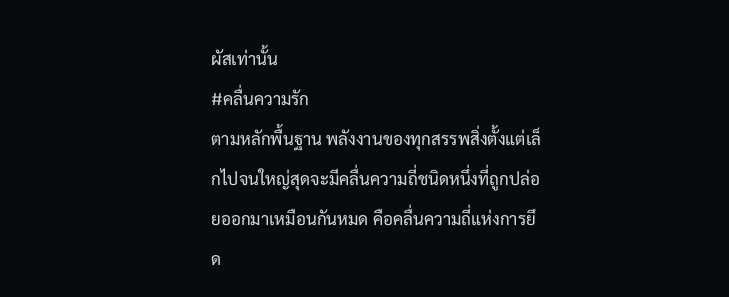ผัสเท่านั้น
#คลื่นความรัก
ตามหลักพื้นฐาน พลังงานของทุกสรรพสิ่งตั้งแต่เล็กไปจนใหญ่สุดจะมีคลื่นความถี่ชนิดหนึ่งที่ถูกปล่อยออกมาเหมือนกันหมด คือคลื่นความถี่แห่งการยึด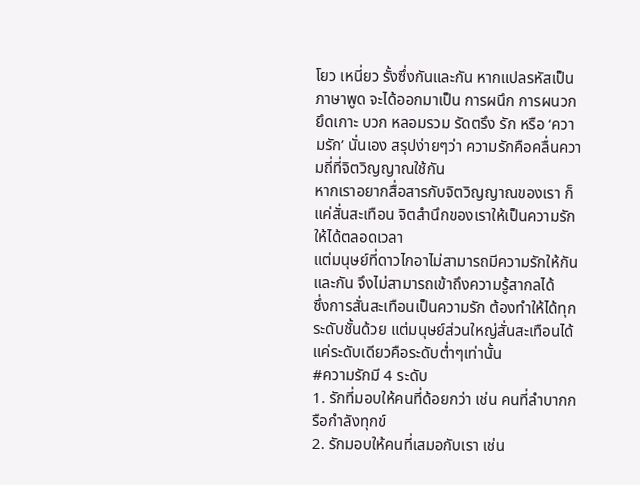โยว เหนี่ยว รั้งซึ่งกันและกัน หากแปลรหัสเป็นภาษาพูด จะได้ออกมาเป็น การผนึก การผนวก ยึดเกาะ บวก หลอมรวม รัดตรึง รัก หรือ ‘ความรัก’ นั่นเอง สรุปง่ายๆว่า ความรักคือคลื่นความถี่ที่จิตวิญญาณใช้กัน
หากเราอยากสื่อสารกับจิตวิญญาณของเรา ก็แค่สั่นสะเทือน จิตสำนึกของเราให้เป็นความรักให้ได้ตลอดเวลา
แต่มนุษย์ที่ดาวไกอาไม่สามารถมีความรักให้กันและกัน จึงไม่สามารถเข้าถึงความรู้สากลได้
ซึ่งการสั่นสะเทือนเป็นความรัก ต้องทำให้ได้ทุกระดับชั้นด้วย แต่มนุษย์ส่วนใหญ่สั่นสะเทือนได้แค่ระดับเดียวคือระดับต่ำๆเท่านั้น
#ความรักมี 4 ระดับ
1. รักที่มอบให้คนที่ด้อยกว่า เช่น คนที่ลำบากกรือกำลังทุกข์
2. รักมอบให้คนที่เสมอกับเรา เช่น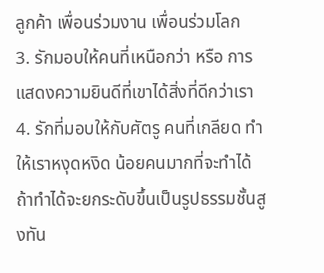ลูกค้า เพื่อนร่วมงาน เพื่อนร่วมโลก
3. รักมอบให้คนที่เหนือกว่า หรือ การแสดงความยินดีที่เขาได้สิ่งที่ดีกว่าเรา
4. รักที่มอบให้กับศัตรู คนที่เกลียด ทำให้เราหงุดหงิด น้อยคนมากที่จะทำได้ ถ้าทำได้จะยกระดับขึ้นเป็นรูปธรรมชั้นสูงทัน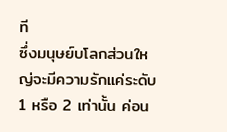ที
ซึ่งมนุษย์บโลกส่วนใหญ่จะมีความรักแค่ระดับ 1 หรือ 2 เท่านั้น ค่อน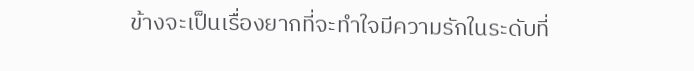ข้างจะเป็นเรื่องยากที่จะทำใจมีความรักในระดับที่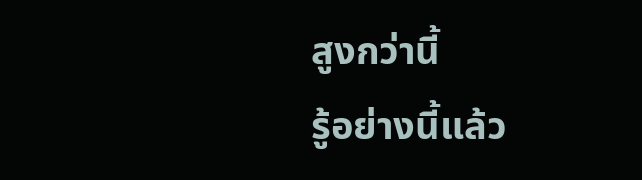สูงกว่านี้
รู้อย่างนี้แล้ว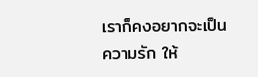เราก็คงอยากจะเป็นความรัก ให้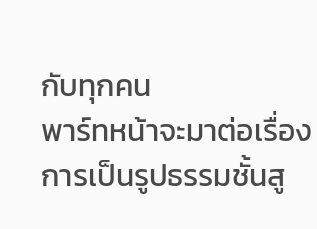กับทุกคน
พาร์ทหน้าจะมาต่อเรื่อง การเป็นรูปธรรมชั้นสู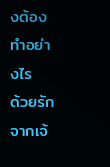งต้องทำอย่างไร
ด้วยรักจากเจ้